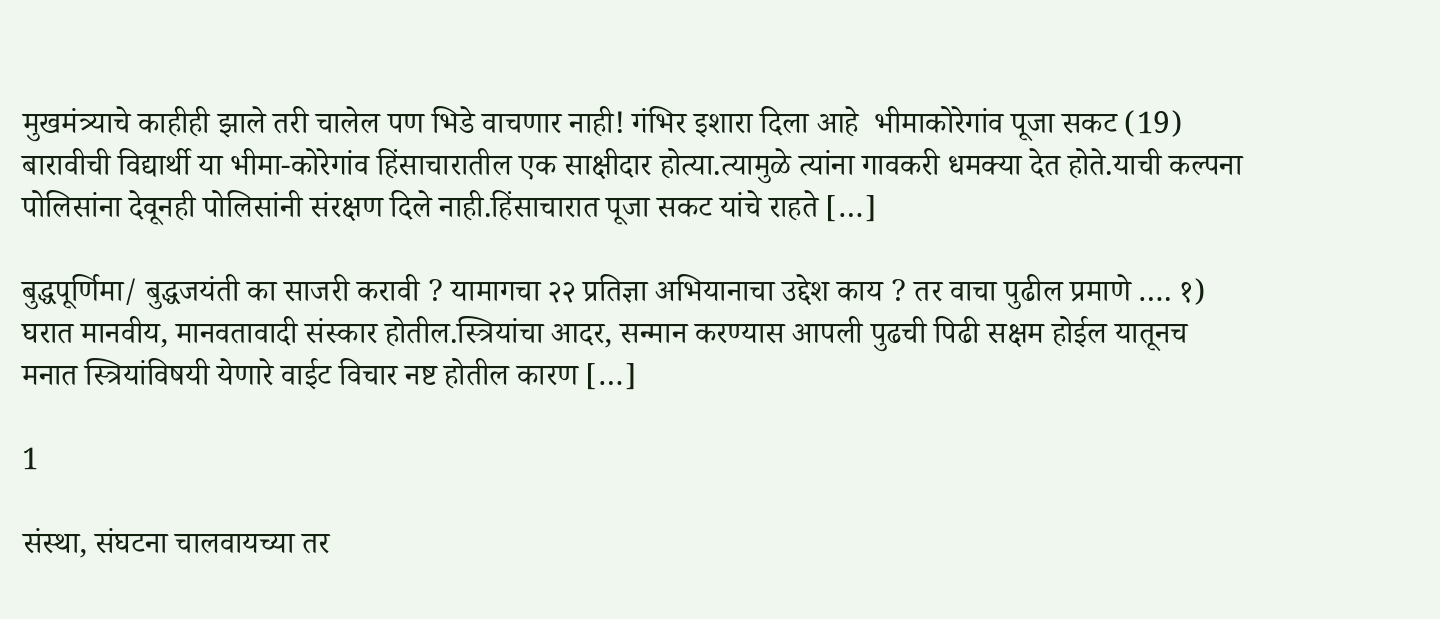मुखमंत्र्याचे काहीही झाले तरी चालेल पण भिडे वाचणार नाही! गंभिर इशारा दिला आहे  भीमाकोरेगांव पूजा सकट (19) बारावीची विद्यार्थी या भीमा-कोरेगांव हिंसाचारातील एक साक्षीदार होत्या.त्यामुळे त्यांना गावकरी धमक्या देत होते.याची कल्पना पोलिसांना देवूनही पोलिसांनी संरक्षण दिले नाही.हिंसाचारात पूजा सकट यांचे राहते […]

बुद्धपूर्णिमा/ बुद्धजयंती का साजरी करावी ? यामागचा २२ प्रतिज्ञा अभियानाचा उद्देश काय ? तर वाचा पुढील प्रमाणे …. १) घरात मानवीय, मानवतावादी संस्कार होतील.स्त्रियांचा आदर, सन्मान करण्यास आपली पुढची पिढी सक्षम होईल यातूनच मनात स्त्रियांविषयी येणारे वाईट विचार नष्ट होतील कारण […]

1

संस्था, संघटना चालवायच्या तर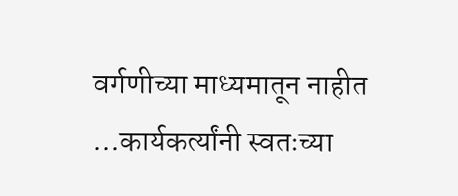वर्गणीच्या माध्यमातून नाहीत …कार्यकर्त्यांनी स्वतःच्या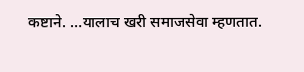कष्टाने. …यालाच खरी समाजसेवा म्हणतात.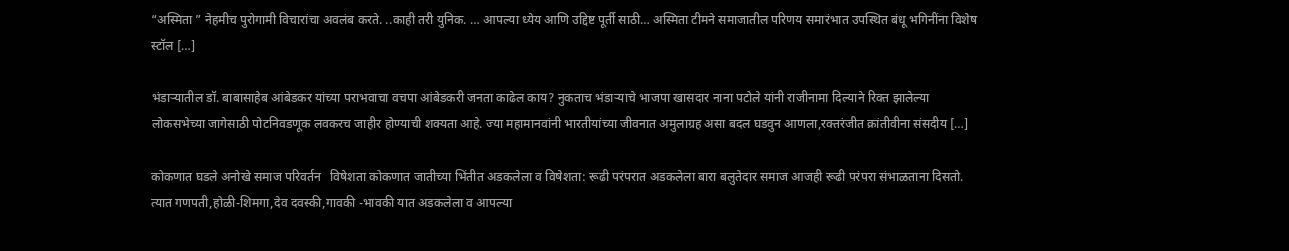“अस्मिता ” नेहमीच पुरोगामी विचारांचा अवलंब करते. ..काही तरी युनिक. … आपल्या ध्येय आणि उद्दिष्ट पूर्ती साठी… अस्मिता टीमने समाजातील परिणय समारंभात उपस्थित बंधू भगिनींना विशेष स्टॉल […]

भंडार्‍यातील डॉ. बाबासाहेब आंबेडकर यांच्या पराभवाचा वचपा आंबेडकरी जनता काढेल काय? नुकताच भंडार्‍याचे भाजपा खासदार नाना पटोले यांनी राजीनामा दिल्याने रिक्त झालेल्या लोकसभेच्या जागेसाठी पोटनिवडणूक लवकरच जाहीर होण्याची शक्‍यता आहे. ज्या महामानवांनी भारतीयांच्या जीवनात अमुलाग्रह असा बदल घडवुन आणला,रक्तरंजीत क्रांतीवीना संसदीय […]

कोकणात घडले अनोखे समाज परिवर्तन   विषेशता कोकणात जातीच्या भिंतीत अडकलेला व विषेशता: रूढी परंपरात अडकलेला बारा बलुतेदार समाज आजही रूढी परंपरा संभाळताना दिसतो. त्यात गणपती,होळी-शिमगा,देव दवस्की,गावकी -भावकी यात अडकलेला व आपल्या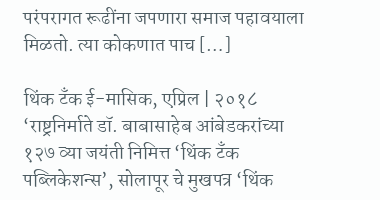परंपरागत रूढींना जपणारा समाज पहावयाला मिळतो. त्या कोकणात पाच […]

थिंक टँक ई-मासिक, एप्रिल | २०१८ ‘राष्ट्रनिर्माते डॉ. बाबासाहेब आंबेडकरांच्या १२७ व्या जयंती निमित्त ‘थिंक टँक पब्लिकेशन्स’, सोलापूर चे मुखपत्र ‘थिंक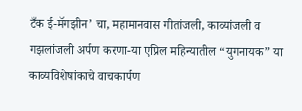टँक ई-मॅगझीन’ चा, महामानवास गीतांजली, काव्यांजली व गझलांजली अर्पण करणा-या एप्रिल महिन्यातील “युगनायक” या काव्यविशेषांकाचे वाचकार्पण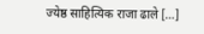ज्येष्ठ साहित्यिक राजा ढाले […]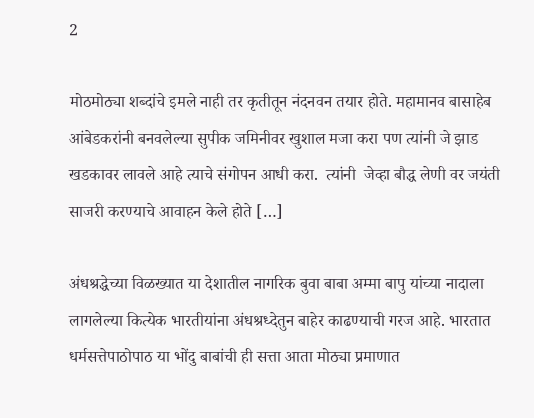2

मोठमोठ्या शब्दांचे इमले नाही तर कृतीतून नंदनवन तयार होते. महामानव बासाहेब आंबेडकरांनी बनवलेल्या सुपीक जमिनीवर खुशाल मजा करा पण त्यांनी जे झाड खडकावर लावले आहे त्याचे संगोपन आधी करा.  त्यांनी  जेव्हा बौद्ध लेणी वर जयंती साजरी करण्याचे आवाहन केले होते […]

अंधश्रद्धेच्या विळख्यात या देशातील नागरिक बुवा बाबा अम्मा बापु यांच्या नादाला लागलेल्या कित्येक भारतीयांना अंधश्रध्देतुन बाहेर काढण्याची गरज आहे. भारतात धर्मसत्तेपाठोपाठ या भोंदु बाबांची ही सत्ता आता मोठ्या प्रमाणात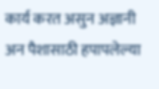कार्य करत असुन अज्ञानी अन पैशासाठी हपापलेल्या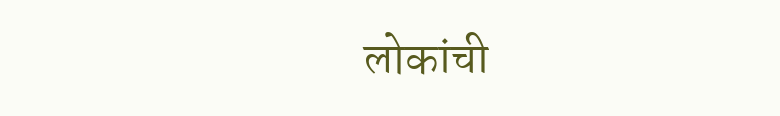लोकांची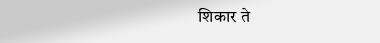शिकार ते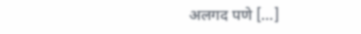अलगद पणे […]